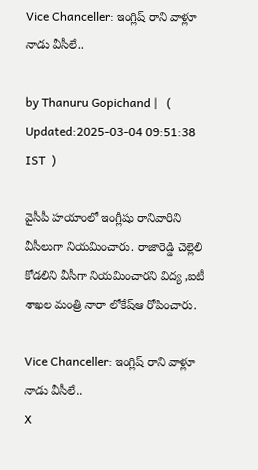Vice Chanceller: ఇంగ్లిష్ రాని వాళ్లూ నాడు వీసీలే..

by Thanuru Gopichand |   (  Updated:2025-03-04 09:51:38  IST  )

వైసీపీ హయాంలో ఇంగ్లీషు రానివారిని వీసీలుగా నియమించారు. రాజారెడ్డి చెల్లెలి కోడలిని వీసీగా నియమించారని విద్య ,ఐటీ శాఖల మంత్రి నారా లోకేష్ఆ రోపించారు.

Vice Chanceller: ఇంగ్లిష్ రాని వాళ్లూ నాడు వీసీలే..
X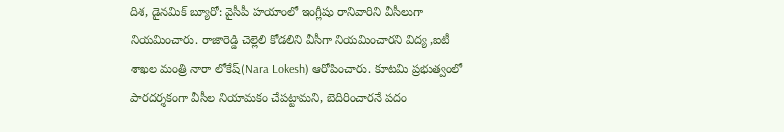దిశ, డైనమిక్ బ్యూరో: వైసీపీ హయాంలో ఇంగ్లీషు రానివారిని వీసీలుగా నియమించారు. రాజారెడ్డి చెల్లెలి కోడలిని వీసీగా నియమించారని విద్య ,ఐటీ శాఖల మంత్రి నారా లోకేష్(Nara Lokesh) ఆరోపించారు. కూటమి ప్రభుత్వంలో పారదర్శకంగా వీసీల నియామకం చేపట్టామని, బెదిరించారనే పదం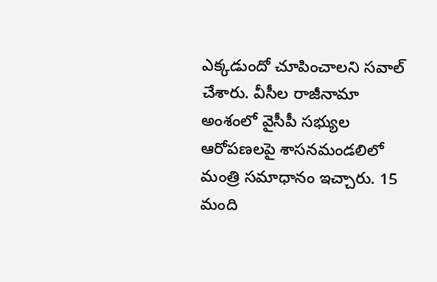ఎక్కడుందో చూపించాలని సవాల్ చేశారు. వీసీల రాజీనామా అంశంలో వైసీపీ సభ్యుల ఆరోపణలపై శాసనమండలిలో మంత్రి సమాధానం ఇచ్చారు. 15 మంది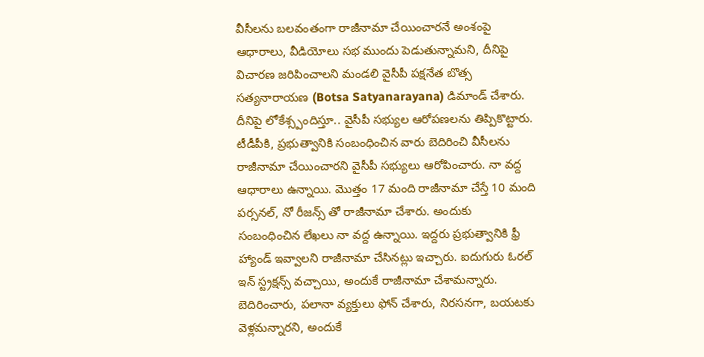వీసీలను బలవంతంగా రాజీనామా చేయించారనే అంశంపై ఆధారాలు, వీడియోలు సభ ముందు పెడుతున్నామని, దీనిపై విచారణ జరిపించాలని మండలి వైసీపీ పక్షనేత బొత్స సత్యనారాయణ (Botsa Satyanarayana) డిమాండ్ చేశారు. దీనిపై లోకేశ్స్పందిస్తూ.. వైసీపీ సభ్యుల ఆరోపణలను తిప్పికొట్టారు. టీడీపీకి, ప్రభుత్వానికి సంబంధించిన వారు బెదిరించి వీసీలను రాజీనామా చేయించారని వైసీపీ సభ్యులు ఆరోపించారు. నా వద్ద ఆధారాలు ఉన్నాయి. మొత్తం 17 మంది రాజీనామా చేస్తే 10 మంది పర్సనల్, నో రీజన్స్ తో రాజీనామా చేశారు. అందుకు సంబంధించిన లేఖలు నా వద్ద ఉన్నాయి. ఇద్దరు ప్రభుత్వానికి ఫ్రీ హ్యాండ్ ఇవ్వాలని రాజీనామా చేసినట్లు ఇచ్చారు. ఐదుగురు ఓరల్ ఇన్ స్ట్రక్షన్స్ వచ్చాయి, అందుకే రాజీనామా చేశామన్నారు. బెదిరించారు, పలానా వ్యక్తులు ఫోన్ చేశారు, నిరసనగా, బయటకు వెళ్లమన్నారని, అందుకే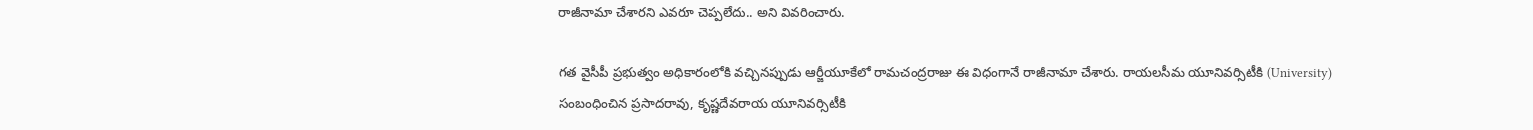రాజీనామా చేశారని ఎవరూ చెప్పలేదు.. అని వివరించారు.

గత వైసీపీ ప్రభుత్వం అధికారంలోకి వచ్చినప్పుడు ఆర్జీయూకేలో రామచంద్రరాజు ఈ విధంగానే రాజీనామా చేశారు. రాయలసీమ యూనివర్సిటీకి (University) సంబంధించిన ప్రసాదరావు, కృష్ణదేవరాయ యూనివర్సిటీకి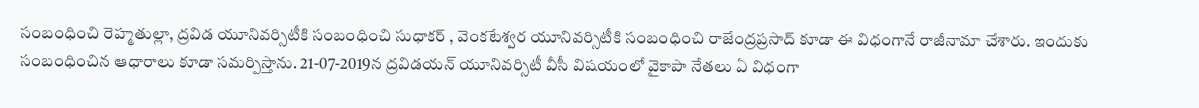సంబంధించి రెహ్మతుల్లా, ద్రవిడ యూనివర్సిటీకి సంబంధించి సుధాకర్ , వెంకటేశ్వర యూనివర్సిటీకి సంబంధించి రాజేంద్రప్రసాద్ కూడా ఈ విధంగానే రాజీనామా చేశారు. ఇందుకు సంబంధించిన ఆధారాలు కూడా సమర్పిస్తాను. 21-07-2019న ద్రవిడయన్ యూనివర్సిటీ వీసీ విషయంలో వైకాపా నేతలు ఏ విధంగా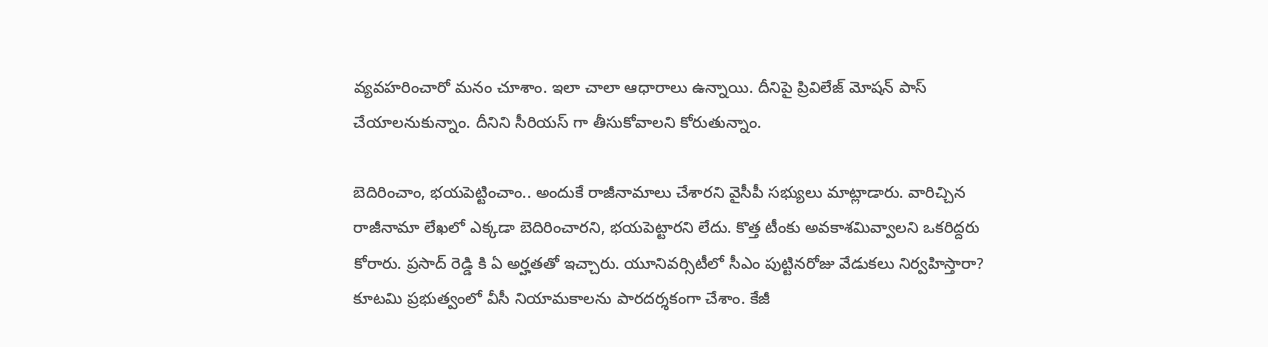వ్యవహరించారో మనం చూశాం. ఇలా చాలా ఆధారాలు ఉన్నాయి. దీనిపై ప్రివిలేజ్ మోషన్ పాస్ చేయాలనుకున్నాం. దీనిని సీరియస్ గా తీసుకోవాలని కోరుతున్నాం.

బెదిరించాం, భయపెట్టించాం.. అందుకే రాజీనామాలు చేశారని వైసీపీ సభ్యులు మాట్లాడారు. వారిచ్చిన రాజీనామా లేఖలో ఎక్కడా బెదిరించారని, భయపెట్టారని లేదు. కొత్త టీంకు అవకాశమివ్వాలని ఒకరిద్దరు కోరారు. ప్రసాద్ రెడ్డి కి ఏ అర్హతతో ఇచ్చారు. యూనివర్సిటీలో సీఎం పుట్టినరోజు వేడుకలు నిర్వహిస్తారా? కూటమి ప్రభుత్వంలో వీసీ నియామకాలను పారదర్శకంగా చేశాం. కేజీ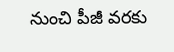నుంచి పీజీ వరకు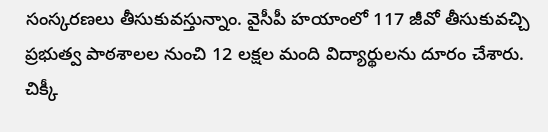సంస్కరణలు తీసుకువస్తున్నాం. వైసీపీ హయాంలో 117 జీవో తీసుకువచ్చి ప్రభుత్వ పాఠశాలల నుంచి 12 లక్షల మంది విద్యార్థులను దూరం చేశారు. చిక్కీ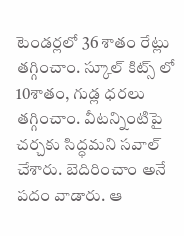టెండర్లలో 36 శాతం రేట్లు తగ్గించాం. స్కూల్ కిట్స్ లో 10శాతం, గుడ్ల ధరలు తగ్గించాం. వీటన్నింటిపై చర్చకు సిద్ధమని సవాల్ చేశారు. బెదిరించాం అనే పదం వాడారు. ఆ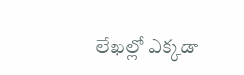లేఖల్లో ఎక్కడా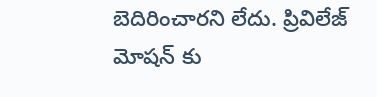బెదిరించారని లేదు. ప్రివిలేజ్ మోషన్ కు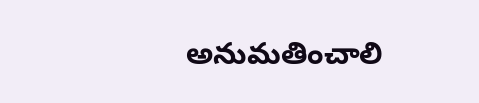అనుమతించాలి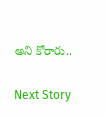అని కోరారు..

Next Story